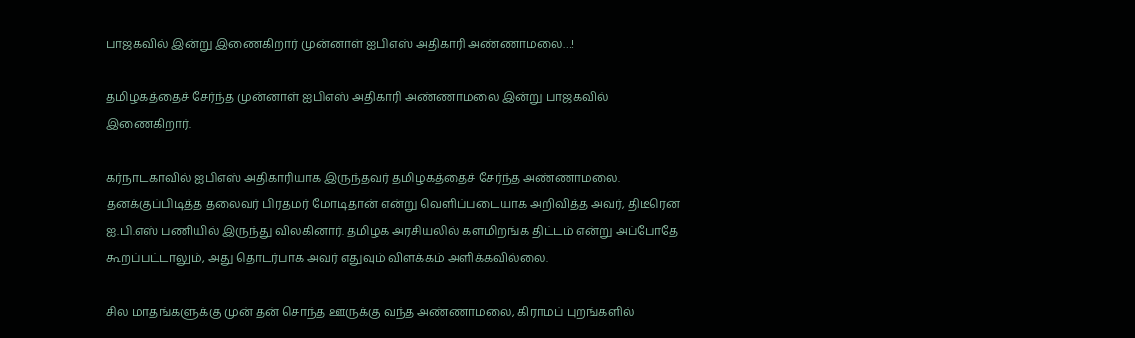பாஜகவில் இன்று இணைகிறார் முன்னாள் ஐபிஎஸ் அதிகாரி அண்ணாமலை…!

தமிழகத்தைச் சேர்ந்த முன்னாள் ஐபிஎஸ் அதிகாரி அண்ணாமலை இன்று பாஜகவில் இணைகிறார்.

கர்நாடகாவில் ஐபிஎஸ் அதிகாரியாக இருந்தவர் தமிழகத்தைச் சேர்ந்த அண்ணாமலை. தனக்குப்பிடித்த தலைவர் பிரதமர் மோடிதான் என்று வெளிப்படையாக அறிவித்த அவர், திடீரென ஐ.பி.எஸ் பணியில் இருந்து விலகினார். தமிழக அரசியலில் களமிறங்க திட்டம் என்று அப்போதே கூறப்பட்டாலும், அது தொடர்பாக அவர் எதுவும் விளக்கம் அளிக்கவில்லை.

சில மாதங்களுக்கு முன் தன் சொந்த ஊருக்கு வந்த அண்ணாமலை, கிராமப் புறங்களில்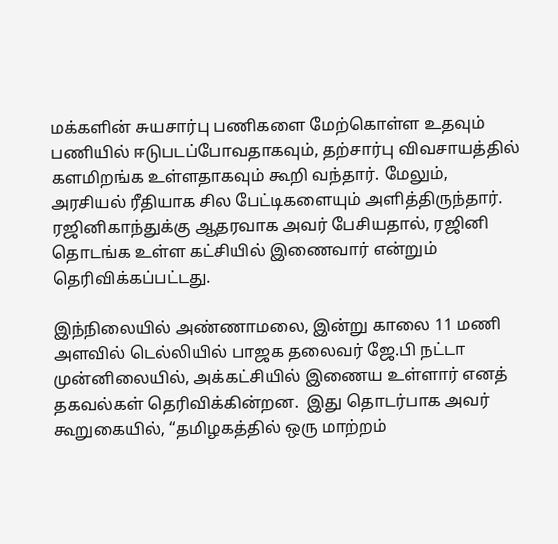மக்களின் சுயசார்பு பணிகளை மேற்கொள்ள உதவும் பணியில் ஈடுபடப்போவதாகவும், தற்சார்பு விவசாயத்தில் களமிறங்க உள்ளதாகவும் கூறி வந்தார். மேலும், அரசியல் ரீதியாக சில பேட்டிகளையும் அளித்திருந்தார். ரஜினிகாந்துக்கு ஆதரவாக அவர் பேசியதால், ரஜினி தொடங்க உள்ள கட்சியில் இணைவார் என்றும் தெரிவிக்கப்பட்டது.

இந்நிலையில் அண்ணாமலை, இன்று காலை 11 மணி அளவில் டெல்லியில் பாஜக தலைவர் ஜே.பி நட்டா முன்னிலையில், அக்கட்சியில் இணைய உள்ளார் எனத் தகவல்கள் தெரிவிக்கின்றன.  இது தொடர்பாக அவர் கூறுகையில், “தமிழகத்தில் ஒரு மாற்றம்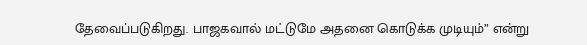தேவைப்படுகிறது. பாஜகவால் மட்டுமே அதனை கொடுக்க முடியும்” என்று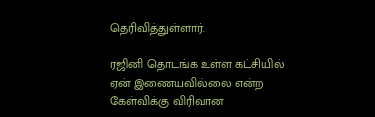தெரிவித்துள்ளார்.

ரஜினி தொடங்க உள்ள கட்சியில் ஏன் இணையவில்லை என்ற கேள்விக்கு விரிவான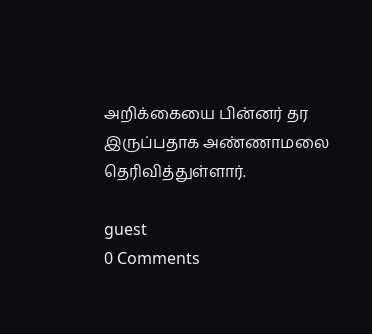அறிக்கையை பின்னர் தர இருப்பதாக அண்ணாமலை தெரிவித்துள்ளார்.

guest
0 Comments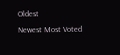Oldest
Newest Most Voted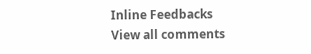Inline Feedbacks
View all comments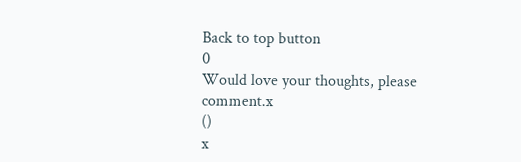Back to top button
0
Would love your thoughts, please comment.x
()
x